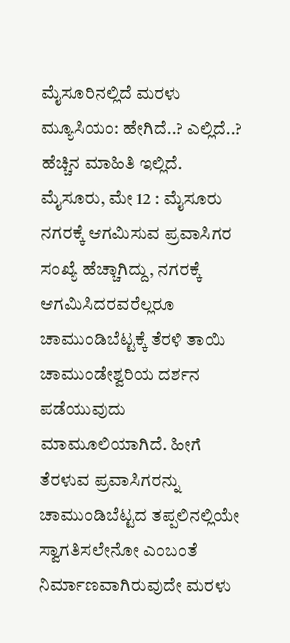ಮೈಸೂರಿನಲ್ಲಿದೆ ಮರಳು ಮ್ಯೂಸಿಯಂ: ಹೇಗಿದೆ..? ಎಲ್ಲಿದೆ..? ಹೆಚ್ಚಿನ ಮಾಹಿತಿ ಇಲ್ಲಿದೆ.
ಮೈಸೂರು, ಮೇ 12 : ಮೈಸೂರು ನಗರಕ್ಕೆ ಆಗಮಿಸುವ ಪ್ರವಾಸಿಗರ ಸಂಖ್ಯೆ ಹೆಚ್ಚಾಗಿದ್ದು, ನಗರಕ್ಕೆ ಆಗಮಿಸಿದರವರೆಲ್ಲರೂ ಚಾಮುಂಡಿಬೆಟ್ಟಕ್ಕೆ ತೆರಳಿ ತಾಯಿ ಚಾಮುಂಡೇಶ್ವರಿಯ ದರ್ಶನ ಪಡೆಯುವುದು ಮಾಮೂಲಿಯಾಗಿದೆ. ಹೀಗೆ ತೆರಳುವ ಪ್ರವಾಸಿಗರನ್ನು ಚಾಮುಂಡಿಬೆಟ್ಟದ ತಪ್ಪಲಿನಲ್ಲಿಯೇ ಸ್ವಾಗತಿಸಲೇನೋ ಎಂಬಂತೆ ನಿರ್ಮಾಣವಾಗಿರುವುದೇ ಮರಳು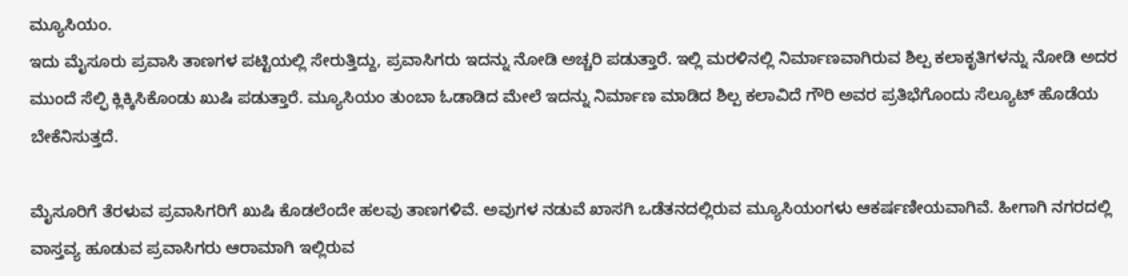ಮ್ಯೂಸಿಯಂ.
ಇದು ಮೈಸೂರು ಪ್ರವಾಸಿ ತಾಣಗಳ ಪಟ್ಟಿಯಲ್ಲಿ ಸೇರುತ್ತಿದ್ದು, ಪ್ರವಾಸಿಗರು ಇದನ್ನು ನೋಡಿ ಅಚ್ಚರಿ ಪಡುತ್ತಾರೆ. ಇಲ್ಲಿ ಮರಳಿನಲ್ಲಿ ನಿರ್ಮಾಣವಾಗಿರುವ ಶಿಲ್ಪ ಕಲಾಕೃತಿಗಳನ್ನು ನೋಡಿ ಅದರ ಮುಂದೆ ಸೆಲ್ಫಿ ಕ್ಲಿಕ್ಕಿಸಿಕೊಂಡು ಖುಷಿ ಪಡುತ್ತಾರೆ. ಮ್ಯೂಸಿಯಂ ತುಂಬಾ ಓಡಾಡಿದ ಮೇಲೆ ಇದನ್ನು ನಿರ್ಮಾಣ ಮಾಡಿದ ಶಿಲ್ಪ ಕಲಾವಿದೆ ಗೌರಿ ಅವರ ಪ್ರತಿಭೆಗೊಂದು ಸೆಲ್ಯೂಟ್ ಹೊಡೆಯ ಬೇಕೆನಿಸುತ್ತದೆ.

ಮೈಸೂರಿಗೆ ತೆರಳುವ ಪ್ರವಾಸಿಗರಿಗೆ ಖುಷಿ ಕೊಡಲೆಂದೇ ಹಲವು ತಾಣಗಳಿವೆ. ಅವುಗಳ ನಡುವೆ ಖಾಸಗಿ ಒಡೆತನದಲ್ಲಿರುವ ಮ್ಯೂಸಿಯಂಗಳು ಆಕರ್ಷಣೀಯವಾಗಿವೆ. ಹೀಗಾಗಿ ನಗರದಲ್ಲಿ ವಾಸ್ತವ್ಯ ಹೂಡುವ ಪ್ರವಾಸಿಗರು ಆರಾಮಾಗಿ ಇಲ್ಲಿರುವ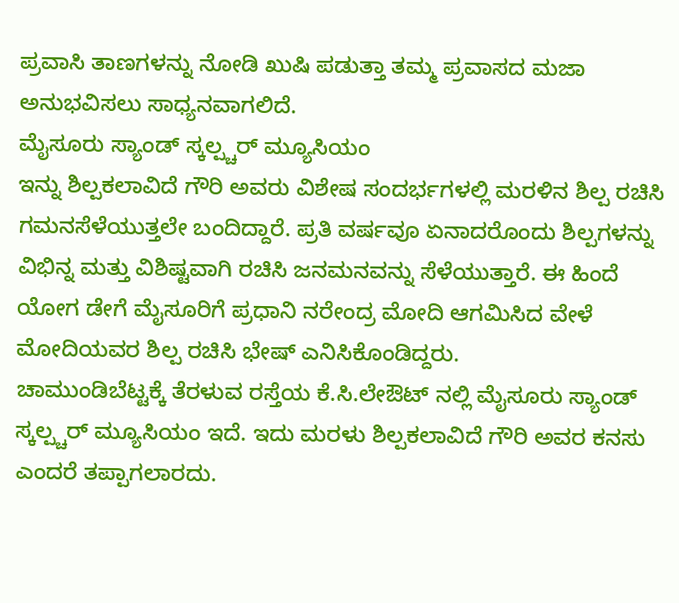ಪ್ರವಾಸಿ ತಾಣಗಳನ್ನು ನೋಡಿ ಖುಷಿ ಪಡುತ್ತಾ ತಮ್ಮ ಪ್ರವಾಸದ ಮಜಾ ಅನುಭವಿಸಲು ಸಾಧ್ಯನವಾಗಲಿದೆ.
ಮೈಸೂರು ಸ್ಯಾಂಡ್ ಸ್ಕಲ್ಪ್ಚರ್ ಮ್ಯೂಸಿಯಂ
ಇನ್ನು ಶಿಲ್ಪಕಲಾವಿದೆ ಗೌರಿ ಅವರು ವಿಶೇಷ ಸಂದರ್ಭಗಳಲ್ಲಿ ಮರಳಿನ ಶಿಲ್ಪ ರಚಿಸಿ ಗಮನಸೆಳೆಯುತ್ತಲೇ ಬಂದಿದ್ದಾರೆ. ಪ್ರತಿ ವರ್ಷವೂ ಏನಾದರೊಂದು ಶಿಲ್ಪಗಳನ್ನು ವಿಭಿನ್ನ ಮತ್ತು ವಿಶಿಷ್ಟವಾಗಿ ರಚಿಸಿ ಜನಮನವನ್ನು ಸೆಳೆಯುತ್ತಾರೆ. ಈ ಹಿಂದೆ ಯೋಗ ಡೇಗೆ ಮೈಸೂರಿಗೆ ಪ್ರಧಾನಿ ನರೇಂದ್ರ ಮೋದಿ ಆಗಮಿಸಿದ ವೇಳೆ ಮೋದಿಯವರ ಶಿಲ್ಪ ರಚಿಸಿ ಭೇಷ್ ಎನಿಸಿಕೊಂಡಿದ್ದರು.
ಚಾಮುಂಡಿಬೆಟ್ಟಕ್ಕೆ ತೆರಳುವ ರಸ್ತೆಯ ಕೆ.ಸಿ.ಲೇಔಟ್ ನಲ್ಲಿ ಮೈಸೂರು ಸ್ಯಾಂಡ್ ಸ್ಕಲ್ಪ್ಚರ್ ಮ್ಯೂಸಿಯಂ ಇದೆ. ಇದು ಮರಳು ಶಿಲ್ಪಕಲಾವಿದೆ ಗೌರಿ ಅವರ ಕನಸು ಎಂದರೆ ತಪ್ಪಾಗಲಾರದು.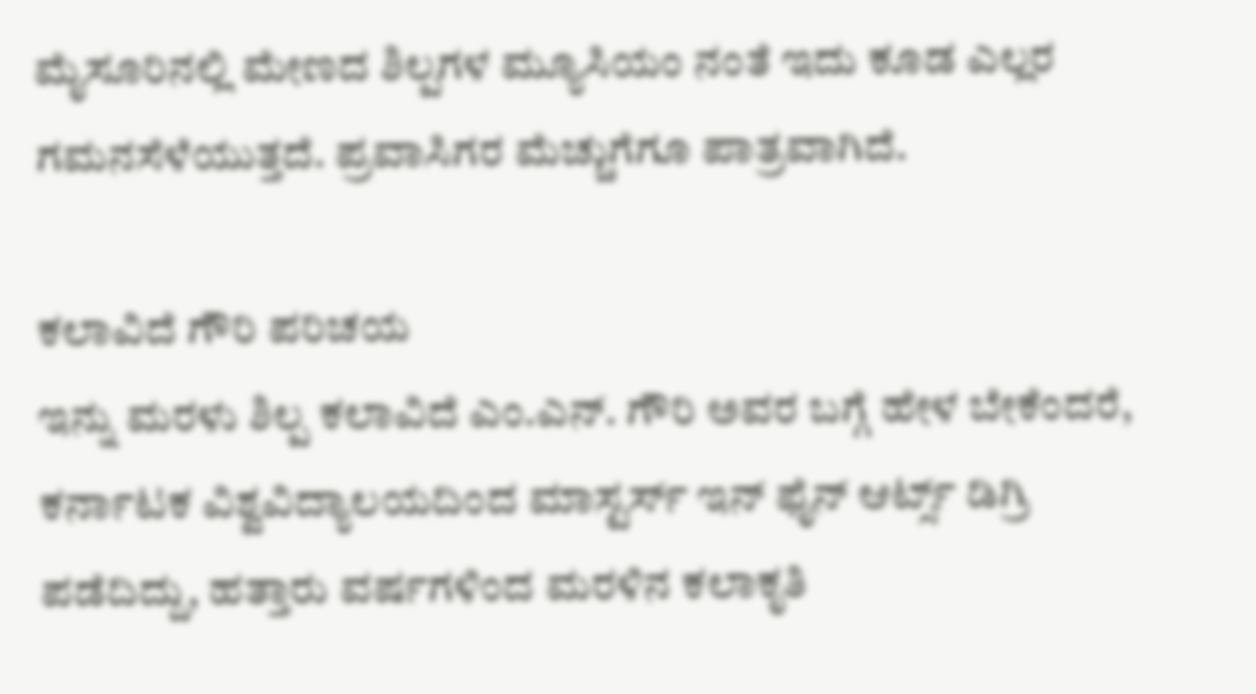ಮೈಸೂರಿನಲ್ಲಿ ಮೇಣದ ಶಿಲ್ಪಗಳ ಮ್ಯೂಸಿಯಂ ನಂತೆ ಇದು ಕೂಡ ಎಲ್ಲರ ಗಮನಸೆಳೆಯುತ್ತದೆ. ಪ್ರವಾಸಿಗರ ಮೆಚ್ಚುಗೆಗೂ ಪಾತ್ರವಾಗಿದೆ.

ಕಲಾವಿದೆ ಗೌರಿ ಪರಿಚಯ
ಇನ್ನು ಮರಳು ಶಿಲ್ಪ ಕಲಾವಿದೆ ಎಂ.ಎನ್. ಗೌರಿ ಅವರ ಬಗ್ಗೆ ಹೇಳ ಬೇಕೆಂದರೆ, ಕರ್ನಾಟಕ ವಿಶ್ವವಿದ್ಯಾಲಯದಿಂದ ಮಾಸ್ಟರ್ಸ್ ಇನ್ ಫೈನ್ ಆರ್ಟ್ಸ್ ಡಿಗ್ರಿ ಪಡೆದಿದ್ದು, ಹತ್ತಾರು ವರ್ಷಗಳಿಂದ ಮರಳಿನ ಕಲಾಕೃತಿ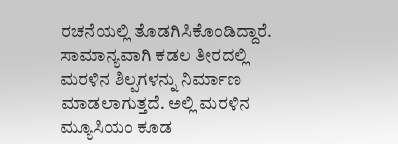ರಚನೆಯಲ್ಲಿ ತೊಡಗಿಸಿಕೊಂಡಿದ್ದಾರೆ. ಸಾಮಾನ್ಯವಾಗಿ ಕಡಲ ತೀರದಲ್ಲಿ ಮರಳಿನ ಶಿಲ್ಪಗಳನ್ನು ನಿರ್ಮಾಣ ಮಾಡಲಾಗುತ್ತದೆ. ಅಲ್ಲಿ ಮರಳಿನ ಮ್ಯೂಸಿಯಂ ಕೂಡ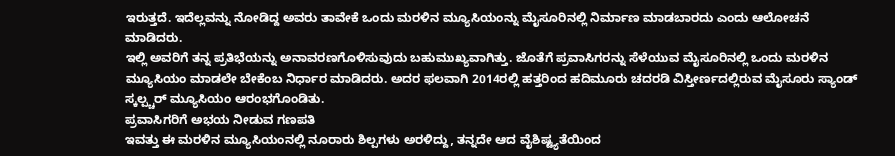ಇರುತ್ತದೆ. ಇದೆಲ್ಲವನ್ನು ನೋಡಿದ್ದ ಅವರು ತಾವೇಕೆ ಒಂದು ಮರಳಿನ ಮ್ಯೂಸಿಯಂನ್ನು ಮೈಸೂರಿನಲ್ಲಿ ನಿರ್ಮಾಣ ಮಾಡಬಾರದು ಎಂದು ಆಲೋಚನೆ ಮಾಡಿದರು.
ಇಲ್ಲಿ ಅವರಿಗೆ ತನ್ನ ಪ್ರತಿಭೆಯನ್ನು ಅನಾವರಣಗೊಳಿಸುವುದು ಬಹುಮುಖ್ಯವಾಗಿತ್ತು. ಜೊತೆಗೆ ಪ್ರವಾಸಿಗರನ್ನು ಸೆಳೆಯುವ ಮೈಸೂರಿನಲ್ಲಿ ಒಂದು ಮರಳಿನ ಮ್ಯೂಸಿಯಂ ಮಾಡಲೇ ಬೇಕೆಂಬ ನಿರ್ಧಾರ ಮಾಡಿದರು. ಅದರ ಫಲವಾಗಿ 2014ರಲ್ಲಿ ಹತ್ತರಿಂದ ಹದಿಮೂರು ಚದರಡಿ ವಿಸ್ತೀರ್ಣದಲ್ಲಿರುವ ಮೈಸೂರು ಸ್ಯಾಂಡ್ ಸ್ಕಲ್ಪ್ಚರ್ ಮ್ಯೂಸಿಯಂ ಆರಂಭಗೊಂಡಿತು.
ಪ್ರವಾಸಿಗರಿಗೆ ಅಭಯ ನೀಡುವ ಗಣಪತಿ
ಇವತ್ತು ಈ ಮರಳಿನ ಮ್ಯೂಸಿಯಂನಲ್ಲಿ ನೂರಾರು ಶಿಲ್ಪಗಳು ಅರಳಿದ್ದು, ತನ್ನದೇ ಆದ ವೈಶಿಷ್ಟ್ಯತೆಯಿಂದ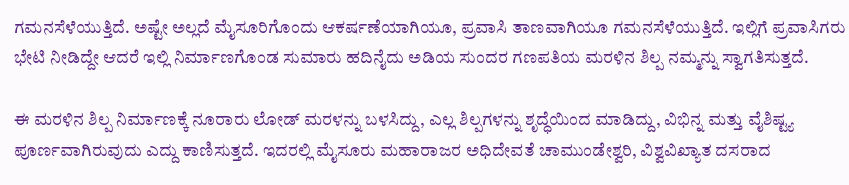ಗಮನಸೆಳೆಯುತ್ತಿದೆ. ಅಷ್ಟೇ ಅಲ್ಲದೆ ಮೈಸೂರಿಗೊಂದು ಆಕರ್ಷಣೆಯಾಗಿಯೂ, ಪ್ರವಾಸಿ ತಾಣವಾಗಿಯೂ ಗಮನಸೆಳೆಯುತ್ತಿದೆ. ಇಲ್ಲಿಗೆ ಪ್ರವಾಸಿಗರು ಭೇಟಿ ನೀಡಿದ್ದೇ ಆದರೆ ಇಲ್ಲಿ ನಿರ್ಮಾಣಗೊಂಡ ಸುಮಾರು ಹದಿನೈದು ಅಡಿಯ ಸುಂದರ ಗಣಪತಿಯ ಮರಳಿನ ಶಿಲ್ಪ ನಮ್ಮನ್ನು ಸ್ವಾಗತಿಸುತ್ತದೆ.

ಈ ಮರಳಿನ ಶಿಲ್ಪ ನಿರ್ಮಾಣಕ್ಕೆ ನೂರಾರು ಲೋಡ್ ಮರಳನ್ನು ಬಳಸಿದ್ದು, ಎಲ್ಲ ಶಿಲ್ಪಗಳನ್ನು ಶೃದ್ಧೆಯಿಂದ ಮಾಡಿದ್ದು, ವಿಭಿನ್ನ ಮತ್ತು ವೈಶಿಷ್ಟ್ಯ ಪೂರ್ಣವಾಗಿರುವುದು ಎದ್ದು ಕಾಣಿಸುತ್ತದೆ. ಇದರಲ್ಲಿ ಮೈಸೂರು ಮಹಾರಾಜರ ಅಧಿದೇವತೆ ಚಾಮುಂಡೇಶ್ವರಿ, ವಿಶ್ವವಿಖ್ಯಾತ ದಸರಾದ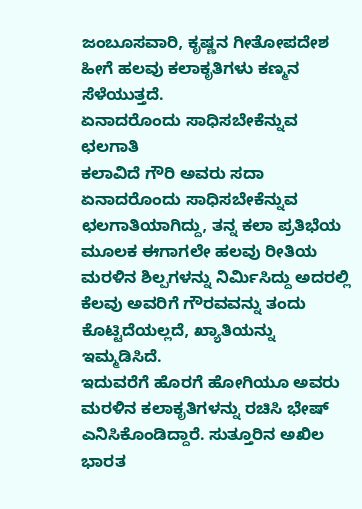ಜಂಬೂಸವಾರಿ, ಕೃಷ್ಣನ ಗೀತೋಪದೇಶ ಹೀಗೆ ಹಲವು ಕಲಾಕೃತಿಗಳು ಕಣ್ಮನ ಸೆಳೆಯುತ್ತದೆ.
ಏನಾದರೊಂದು ಸಾಧಿಸಬೇಕೆನ್ನುವ ಛಲಗಾತಿ
ಕಲಾವಿದೆ ಗೌರಿ ಅವರು ಸದಾ ಏನಾದರೊಂದು ಸಾಧಿಸಬೇಕೆನ್ನುವ ಛಲಗಾತಿಯಾಗಿದ್ದು, ತನ್ನ ಕಲಾ ಪ್ರತಿಭೆಯ ಮೂಲಕ ಈಗಾಗಲೇ ಹಲವು ರೀತಿಯ ಮರಳಿನ ಶಿಲ್ಪಗಳನ್ನು ನಿರ್ಮಿಸಿದ್ದು ಅದರಲ್ಲಿ ಕೆಲವು ಅವರಿಗೆ ಗೌರವವನ್ನು ತಂದು ಕೊಟ್ಟಿದೆಯಲ್ಲದೆ, ಖ್ಯಾತಿಯನ್ನು ಇಮ್ಮಡಿಸಿದೆ.
ಇದುವರೆಗೆ ಹೊರಗೆ ಹೋಗಿಯೂ ಅವರು ಮರಳಿನ ಕಲಾಕೃತಿಗಳನ್ನು ರಚಿಸಿ ಭೇಷ್ ಎನಿಸಿಕೊಂಡಿದ್ದಾರೆ. ಸುತ್ತೂರಿನ ಅಖಿಲ ಭಾರತ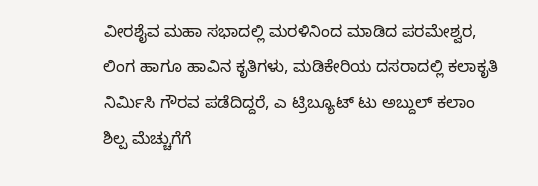ವೀರಶೈವ ಮಹಾ ಸಭಾದಲ್ಲಿ ಮರಳಿನಿಂದ ಮಾಡಿದ ಪರಮೇಶ್ವರ, ಲಿಂಗ ಹಾಗೂ ಹಾವಿನ ಕೃತಿಗಳು, ಮಡಿಕೇರಿಯ ದಸರಾದಲ್ಲಿ ಕಲಾಕೃತಿ ನಿರ್ಮಿಸಿ ಗೌರವ ಪಡೆದಿದ್ದರೆ, ಎ ಟ್ರಿಬ್ಯೂಟ್ ಟು ಅಬ್ದುಲ್ ಕಲಾಂ ಶಿಲ್ಪ ಮೆಚ್ಚುಗೆಗೆ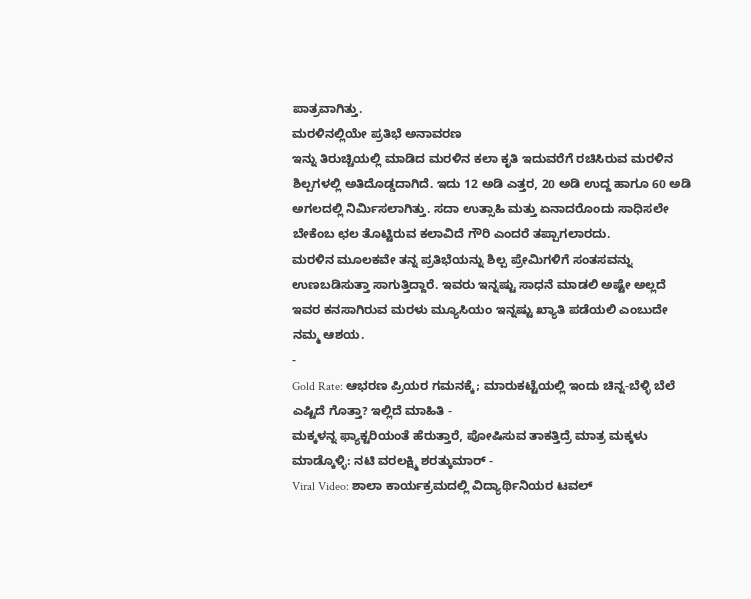ಪಾತ್ರವಾಗಿತ್ತು.
ಮರಳಿನಲ್ಲಿಯೇ ಪ್ರತಿಭೆ ಅನಾವರಣ
ಇನ್ನು ತಿರುಚ್ಚಿಯಲ್ಲಿ ಮಾಡಿದ ಮರಳಿನ ಕಲಾ ಕೃತಿ ಇದುವರೆಗೆ ರಚಿಸಿರುವ ಮರಳಿನ ಶಿಲ್ಪಗಳಲ್ಲಿ ಅತಿದೊಡ್ಡದಾಗಿದೆ. ಇದು 12 ಅಡಿ ಎತ್ತರ, 20 ಅಡಿ ಉದ್ದ ಹಾಗೂ 60 ಅಡಿ ಅಗಲದಲ್ಲಿ ನಿರ್ಮಿಸಲಾಗಿತ್ತು. ಸದಾ ಉತ್ಸಾಹಿ ಮತ್ತು ಏನಾದರೊಂದು ಸಾಧಿಸಲೇ ಬೇಕೆಂಬ ಛಲ ತೊಟ್ಟಿರುವ ಕಲಾವಿದೆ ಗೌರಿ ಎಂದರೆ ತಪ್ಪಾಗಲಾರದು.
ಮರಳಿನ ಮೂಲಕವೇ ತನ್ನ ಪ್ರತಿಭೆಯನ್ನು ಶಿಲ್ಪ ಪ್ರೇಮಿಗಳಿಗೆ ಸಂತಸವನ್ನು ಉಣಬಡಿಸುತ್ತಾ ಸಾಗುತ್ತಿದ್ದಾರೆ. ಇವರು ಇನ್ನಷ್ಟು ಸಾಧನೆ ಮಾಡಲಿ ಅಷ್ಟೇ ಅಲ್ಲದೆ ಇವರ ಕನಸಾಗಿರುವ ಮರಳು ಮ್ಯೂಸಿಯಂ ಇನ್ನಷ್ಟು ಖ್ಯಾತಿ ಪಡೆಯಲಿ ಎಂಬುದೇ ನಮ್ಮ ಆಶಯ.
-
Gold Rate: ಆಭರಣ ಪ್ರಿಯರ ಗಮನಕ್ಕೆ; ಮಾರುಕಟ್ಟೆಯಲ್ಲಿ ಇಂದು ಚಿನ್ನ-ಬೆಳ್ಳಿ ಬೆಲೆ ಎಷ್ಟಿದೆ ಗೊತ್ತಾ? ಇಲ್ಲಿದೆ ಮಾಹಿತಿ -
ಮಕ್ಕಳನ್ನ ಫ್ಯಾಕ್ಟರಿಯಂತೆ ಹೆರುತ್ತಾರೆ, ಪೋಷಿಸುವ ತಾಕತ್ತಿದ್ರೆ ಮಾತ್ರ ಮಕ್ಕಳು ಮಾಡ್ಕೊಳ್ಳಿ: ನಟಿ ವರಲಕ್ಷ್ಮಿ ಶರತ್ಕುಮಾರ್ -
Viral Video: ಶಾಲಾ ಕಾರ್ಯಕ್ರಮದಲ್ಲಿ ವಿದ್ಯಾರ್ಥಿನಿಯರ ಟವಲ್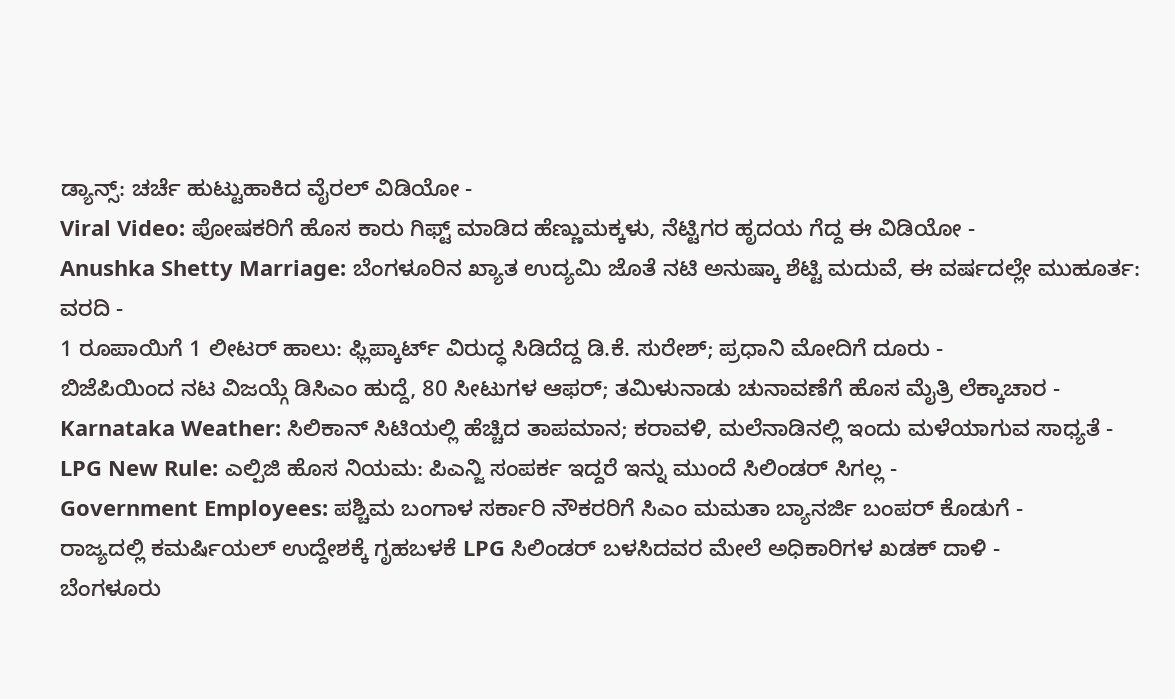ಡ್ಯಾನ್ಸ್: ಚರ್ಚೆ ಹುಟ್ಟುಹಾಕಿದ ವೈರಲ್ ವಿಡಿಯೋ -
Viral Video: ಪೋಷಕರಿಗೆ ಹೊಸ ಕಾರು ಗಿಫ್ಟ್ ಮಾಡಿದ ಹೆಣ್ಣುಮಕ್ಕಳು, ನೆಟ್ಟಿಗರ ಹೃದಯ ಗೆದ್ದ ಈ ವಿಡಿಯೋ -
Anushka Shetty Marriage: ಬೆಂಗಳೂರಿನ ಖ್ಯಾತ ಉದ್ಯಮಿ ಜೊತೆ ನಟಿ ಅನುಷ್ಕಾ ಶೆಟ್ಟಿ ಮದುವೆ, ಈ ವರ್ಷದಲ್ಲೇ ಮುಹೂರ್ತ: ವರದಿ -
1 ರೂಪಾಯಿಗೆ 1 ಲೀಟರ್ ಹಾಲು: ಫ್ಲಿಪ್ಕಾರ್ಟ್ ವಿರುದ್ಧ ಸಿಡಿದೆದ್ದ ಡಿ.ಕೆ. ಸುರೇಶ್; ಪ್ರಧಾನಿ ಮೋದಿಗೆ ದೂರು -
ಬಿಜೆಪಿಯಿಂದ ನಟ ವಿಜಯ್ಗೆ ಡಿಸಿಎಂ ಹುದ್ದೆ, 80 ಸೀಟುಗಳ ಆಫರ್; ತಮಿಳುನಾಡು ಚುನಾವಣೆಗೆ ಹೊಸ ಮೈತ್ರಿ ಲೆಕ್ಕಾಚಾರ -
Karnataka Weather: ಸಿಲಿಕಾನ್ ಸಿಟಿಯಲ್ಲಿ ಹೆಚ್ಚಿದ ತಾಪಮಾನ; ಕರಾವಳಿ, ಮಲೆನಾಡಿನಲ್ಲಿ ಇಂದು ಮಳೆಯಾಗುವ ಸಾಧ್ಯತೆ -
LPG New Rule: ಎಲ್ಪಿಜಿ ಹೊಸ ನಿಯಮ: ಪಿಎನ್ಜಿ ಸಂಪರ್ಕ ಇದ್ದರೆ ಇನ್ನು ಮುಂದೆ ಸಿಲಿಂಡರ್ ಸಿಗಲ್ಲ -
Government Employees: ಪಶ್ಚಿಮ ಬಂಗಾಳ ಸರ್ಕಾರಿ ನೌಕರರಿಗೆ ಸಿಎಂ ಮಮತಾ ಬ್ಯಾನರ್ಜಿ ಬಂಪರ್ ಕೊಡುಗೆ -
ರಾಜ್ಯದಲ್ಲಿ ಕಮರ್ಷಿಯಲ್ ಉದ್ದೇಶಕ್ಕೆ ಗೃಹಬಳಕೆ LPG ಸಿಲಿಂಡರ್ ಬಳಸಿದವರ ಮೇಲೆ ಅಧಿಕಾರಿಗಳ ಖಡಕ್ ದಾಳಿ -
ಬೆಂಗಳೂರು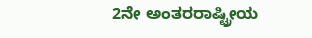2ನೇ ಅಂತರರಾಷ್ಟ್ರೀಯ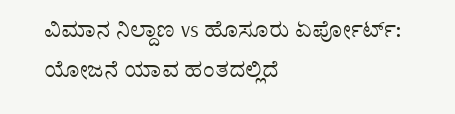ವಿಮಾನ ನಿಲ್ದಾಣ vs ಹೊಸೂರು ಏರ್ಪೋರ್ಟ್: ಯೋಜನೆ ಯಾವ ಹಂತದಲ್ಲಿದೆ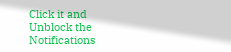Click it and Unblock the Notifications